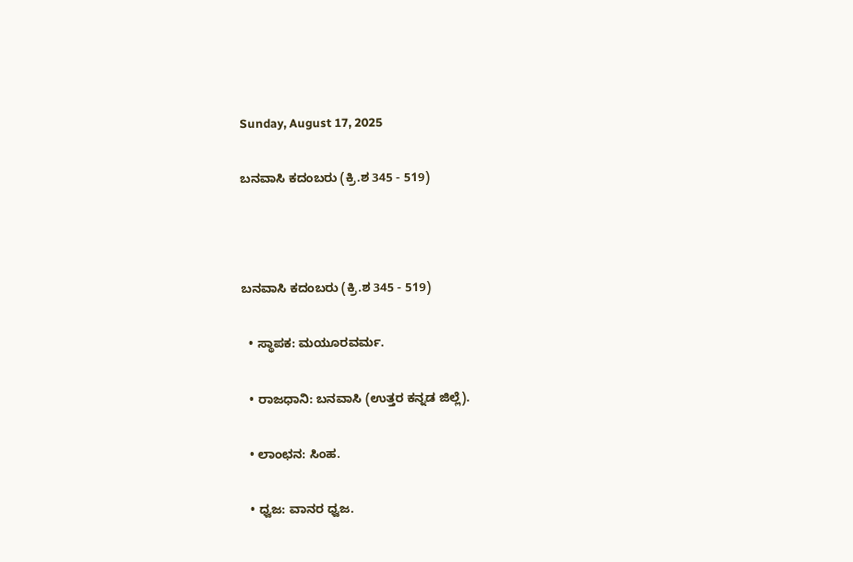Sunday, August 17, 2025

ಬನವಾಸಿ ಕದಂಬರು (ಕ್ರಿ.ಶ 345 - 519)



ಬನವಾಸಿ ಕದಂಬರು (ಕ್ರಿ.ಶ 345 - 519)

  • ಸ್ಥಾಪಕ: ಮಯೂರವರ್ಮ.

  • ರಾಜಧಾನಿ: ಬನವಾಸಿ (ಉತ್ತರ ಕನ್ನಡ ಜಿಲ್ಲೆ).

  • ಲಾಂಛನ: ಸಿಂಹ.

  • ಧ್ವಜ: ವಾನರ ಧ್ವಜ.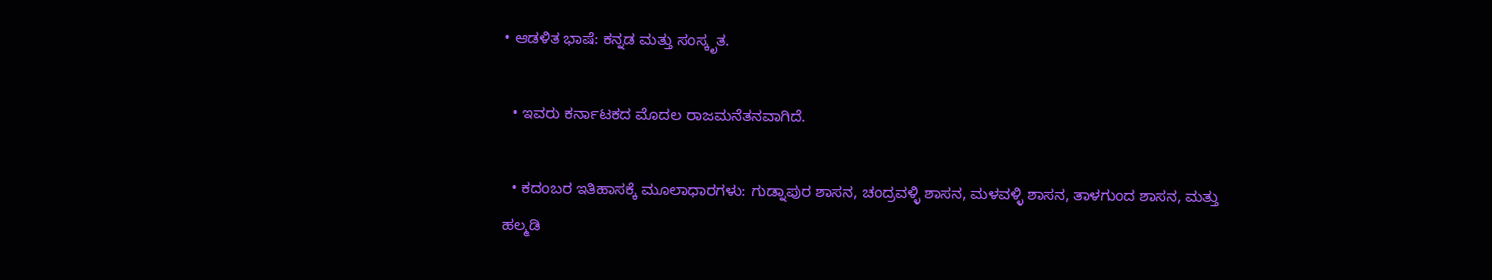• ಆಡಳಿತ ಭಾಷೆ: ಕನ್ನಡ ಮತ್ತು ಸಂಸ್ಕೃತ.

  • ಇವರು ಕರ್ನಾಟಕದ ಮೊದಲ ರಾಜಮನೆತನವಾಗಿದೆ.

  • ಕದಂಬರ ಇತಿಹಾಸಕ್ಕೆ ಮೂಲಾಧಾರಗಳು: ಗುಡ್ನಾಪುರ ಶಾಸನ, ಚಂದ್ರವಳ್ಳಿ ಶಾಸನ, ಮಳವಳ್ಳಿ ಶಾಸನ, ತಾಳಗುಂದ ಶಾಸನ, ಮತ್ತು ಹಲ್ಮಡಿ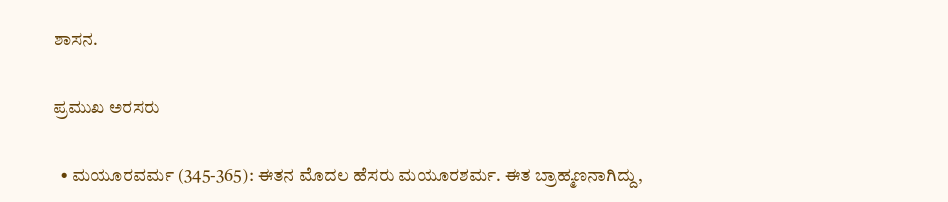ಶಾಸನ.

ಪ್ರಮುಖ ಅರಸರು

  • ಮಯೂರವರ್ಮ (345-365): ಈತನ ಮೊದಲ ಹೆಸರು ಮಯೂರಶರ್ಮ. ಈತ ಬ್ರಾಹ್ಮಣನಾಗಿದ್ದು,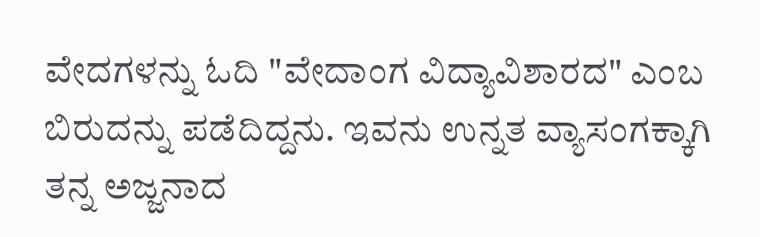ವೇದಗಳನ್ನು ಓದಿ "ವೇದಾಂಗ ವಿದ್ಯಾವಿಶಾರದ" ಎಂಬ ಬಿರುದನ್ನು ಪಡೆದಿದ್ದನು. ಇವನು ಉನ್ನತ ವ್ಯಾಸಂಗಕ್ಕಾಗಿ ತನ್ನ ಅಜ್ಜನಾದ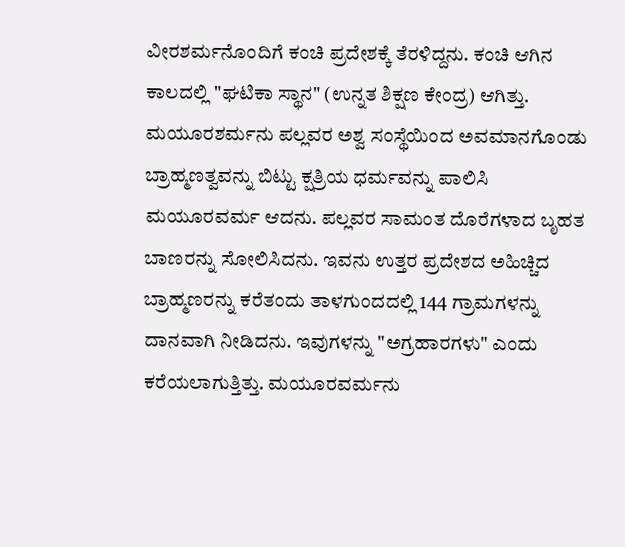ವೀರಶರ್ಮನೊಂದಿಗೆ ಕಂಚಿ ಪ್ರದೇಶಕ್ಕೆ ತೆರಳಿದ್ದನು. ಕಂಚಿ ಆಗಿನ ಕಾಲದಲ್ಲಿ "ಘಟಿಕಾ ಸ್ಥಾನ" (ಉನ್ನತ ಶಿಕ್ಷಣ ಕೇಂದ್ರ) ಆಗಿತ್ತು. ಮಯೂರಶರ್ಮನು ಪಲ್ಲವರ ಅಶ್ವ ಸಂಸ್ಥೆಯಿಂದ ಅವಮಾನಗೊಂಡು ಬ್ರಾಹ್ಮಣತ್ವವನ್ನು ಬಿಟ್ಟು ಕ್ಷತ್ರಿಯ ಧರ್ಮವನ್ನು ಪಾಲಿಸಿ ಮಯೂರವರ್ಮ ಆದನು. ಪಲ್ಲವರ ಸಾಮಂತ ದೊರೆಗಳಾದ ಬೃಹತ ಬಾಣರನ್ನು ಸೋಲಿಸಿದನು. ಇವನು ಉತ್ತರ ಪ್ರದೇಶದ ಅಹಿಚ್ಚಿದ ಬ್ರಾಹ್ಮಣರನ್ನು ಕರೆತಂದು ತಾಳಗುಂದದಲ್ಲಿ 144 ಗ್ರಾಮಗಳನ್ನು ದಾನವಾಗಿ ನೀಡಿದನು. ಇವುಗಳನ್ನು "ಅಗ್ರಹಾರಗಳು" ಎಂದು ಕರೆಯಲಾಗುತ್ತಿತ್ತು. ಮಯೂರವರ್ಮನು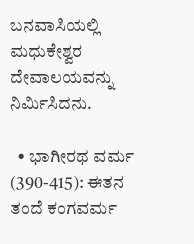ಬನವಾಸಿಯಲ್ಲಿ ಮಧುಕೇಶ್ವರ ದೇವಾಲಯವನ್ನು ನಿರ್ಮಿಸಿದನು.

  • ಭಾಗೀರಥ ವರ್ಮ (390-415): ಈತನ ತಂದೆ ಕಂಗವರ್ಮ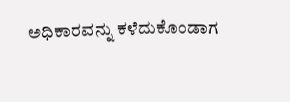ಅಧಿಕಾರವನ್ನು ಕಳೆದುಕೊಂಡಾಗ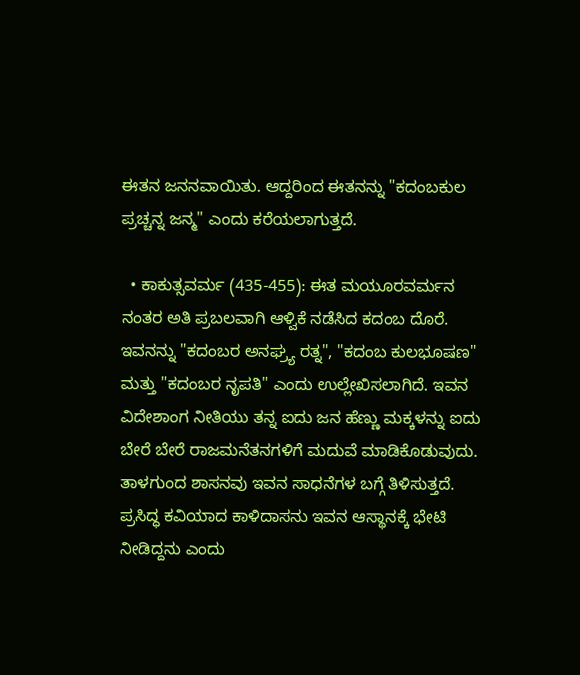ಈತನ ಜನನವಾಯಿತು. ಆದ್ದರಿಂದ ಈತನನ್ನು "ಕದಂಬಕುಲ ಪ್ರಚ್ಚನ್ನ ಜನ್ಮ" ಎಂದು ಕರೆಯಲಾಗುತ್ತದೆ.

  • ಕಾಕುತ್ಸವರ್ಮ (435-455): ಈತ ಮಯೂರವರ್ಮನ ನಂತರ ಅತಿ ಪ್ರಬಲವಾಗಿ ಆಳ್ವಿಕೆ ನಡೆಸಿದ ಕದಂಬ ದೊರೆ. ಇವನನ್ನು "ಕದಂಬರ ಅನಘ್ರ್ಯ ರತ್ನ", "ಕದಂಬ ಕುಲಭೂಷಣ" ಮತ್ತು "ಕದಂಬರ ನೃಪತಿ" ಎಂದು ಉಲ್ಲೇಖಿಸಲಾಗಿದೆ. ಇವನ ವಿದೇಶಾಂಗ ನೀತಿಯು ತನ್ನ ಐದು ಜನ ಹೆಣ್ಣು ಮಕ್ಕಳನ್ನು ಐದು ಬೇರೆ ಬೇರೆ ರಾಜಮನೆತನಗಳಿಗೆ ಮದುವೆ ಮಾಡಿಕೊಡುವುದು. ತಾಳಗುಂದ ಶಾಸನವು ಇವನ ಸಾಧನೆಗಳ ಬಗ್ಗೆ ತಿಳಿಸುತ್ತದೆ. ಪ್ರಸಿದ್ಧ ಕವಿಯಾದ ಕಾಳಿದಾಸನು ಇವನ ಆಸ್ಥಾನಕ್ಕೆ ಭೇಟಿ ನೀಡಿದ್ದನು ಎಂದು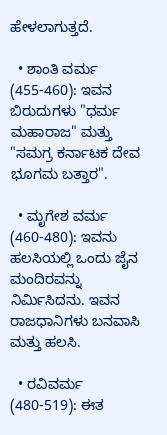ಹೇಳಲಾಗುತ್ತದೆ.

  • ಶಾಂತಿ ವರ್ಮ (455-460): ಇವನ ಬಿರುದುಗಳು "ಧರ್ಮ ಮಹಾರಾಜ" ಮತ್ತು "ಸಮಗ್ರ ಕರ್ನಾಟಕ ದೇವ ಭೂಗಮ ಬತ್ತಾರ".

  • ಮೃಗೇಶ ವರ್ಮ (460-480): ಇವನು ಹಲಸಿಯಲ್ಲಿ ಒಂದು ಜೈನ ಮಂದಿರವನ್ನು ನಿರ್ಮಿಸಿದನು. ಇವನ ರಾಜಧಾನಿಗಳು ಬನವಾಸಿ ಮತ್ತು ಹಲಸಿ.

  • ರವಿವರ್ಮ (480-519): ಈತ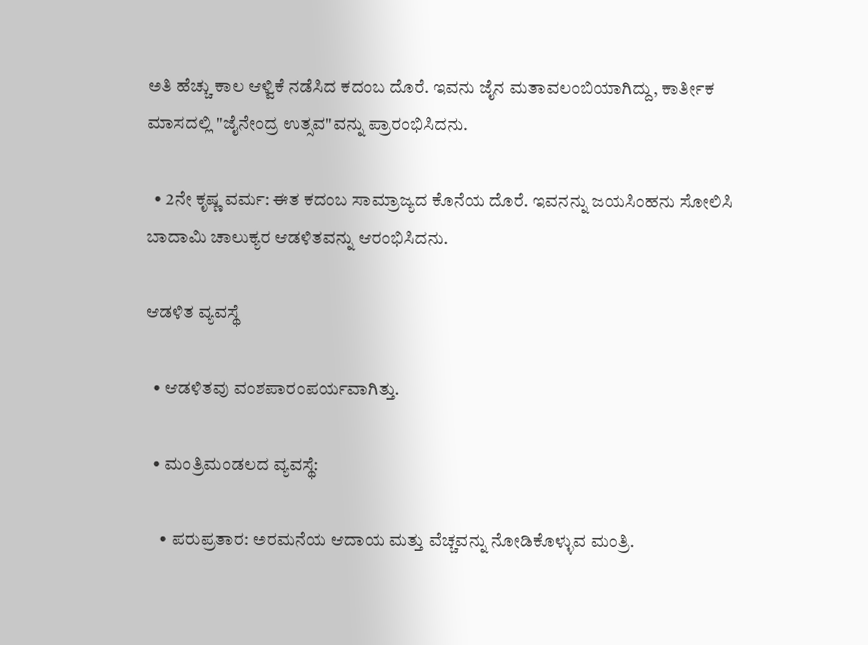ಅತಿ ಹೆಚ್ಚು ಕಾಲ ಆಳ್ವಿಕೆ ನಡೆಸಿದ ಕದಂಬ ದೊರೆ. ಇವನು ಜೈನ ಮತಾವಲಂಬಿಯಾಗಿದ್ದು, ಕಾರ್ತೀಕ ಮಾಸದಲ್ಲಿ "ಜೈನೇಂದ್ರ ಉತ್ಸವ"ವನ್ನು ಪ್ರಾರಂಭಿಸಿದನು.

  • 2ನೇ ಕೃಷ್ಣ ವರ್ಮ: ಈತ ಕದಂಬ ಸಾಮ್ರಾಜ್ಯದ ಕೊನೆಯ ದೊರೆ. ಇವನನ್ನು ಜಯಸಿಂಹನು ಸೋಲಿಸಿ ಬಾದಾಮಿ ಚಾಲುಕ್ಯರ ಆಡಳಿತವನ್ನು ಆರಂಭಿಸಿದನು.

ಆಡಳಿತ ವ್ಯವಸ್ಥೆ

  • ಆಡಳಿತವು ವಂಶಪಾರಂಪರ್ಯವಾಗಿತ್ತು.

  • ಮಂತ್ರಿಮಂಡಲದ ವ್ಯವಸ್ಥೆ:

    • ಪರುಪ್ರತಾರ: ಅರಮನೆಯ ಆದಾಯ ಮತ್ತು ವೆಚ್ಚವನ್ನು ನೋಡಿಕೊಳ್ಳುವ ಮಂತ್ರಿ.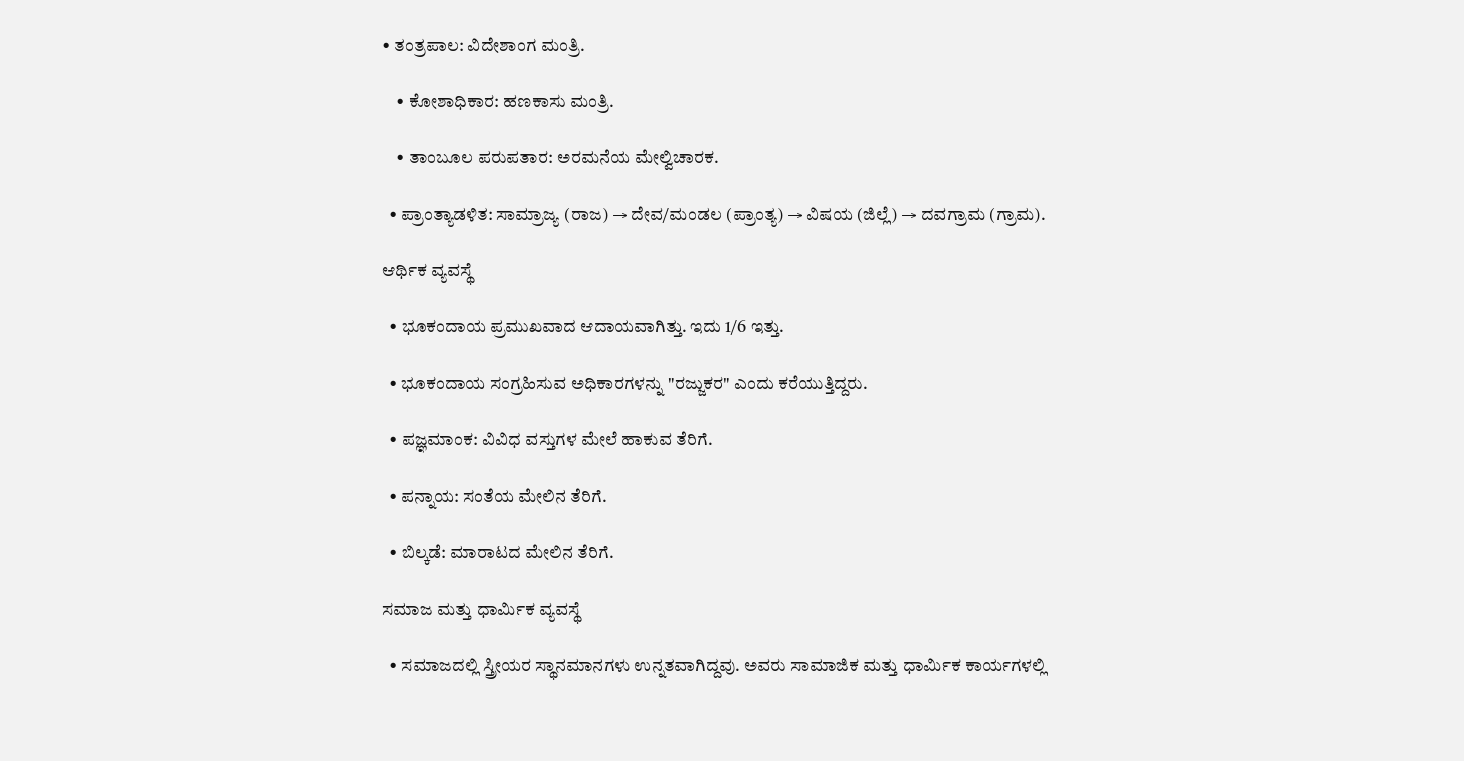• ತಂತ್ರಪಾಲ: ವಿದೇಶಾಂಗ ಮಂತ್ರಿ.

    • ಕೋಶಾಧಿಕಾರ: ಹಣಕಾಸು ಮಂತ್ರಿ.

    • ತಾಂಬೂಲ ಪರುಪತಾರ: ಅರಮನೆಯ ಮೇಲ್ವಿಚಾರಕ.

  • ಪ್ರಾಂತ್ಯಾಡಳಿತ: ಸಾಮ್ರಾಜ್ಯ (ರಾಜ) → ದೇವ/ಮಂಡಲ (ಪ್ರಾಂತ್ಯ) → ವಿಷಯ (ಜಿಲ್ಲೆ) → ದವಗ್ರಾಮ (ಗ್ರಾಮ).

ಆರ್ಥಿಕ ವ್ಯವಸ್ಥೆ

  • ಭೂಕಂದಾಯ ಪ್ರಮುಖವಾದ ಆದಾಯವಾಗಿತ್ತು. ಇದು 1/6 ಇತ್ತು.

  • ಭೂಕಂದಾಯ ಸಂಗ್ರಹಿಸುವ ಅಧಿಕಾರಗಳನ್ನು "ರಜ್ಜುಕರ" ಎಂದು ಕರೆಯುತ್ತಿದ್ದರು.

  • ಪಜ್ಞಮಾಂಕ: ವಿವಿಧ ವಸ್ತುಗಳ ಮೇಲೆ ಹಾಕುವ ತೆರಿಗೆ.

  • ಪನ್ನಾಯ: ಸಂತೆಯ ಮೇಲಿನ ತೆರಿಗೆ.

  • ಬಿಲ್ಕಡೆ: ಮಾರಾಟದ ಮೇಲಿನ ತೆರಿಗೆ.

ಸಮಾಜ ಮತ್ತು ಧಾರ್ಮಿಕ ವ್ಯವಸ್ಥೆ

  • ಸಮಾಜದಲ್ಲಿ ಸ್ತ್ರೀಯರ ಸ್ಥಾನಮಾನಗಳು ಉನ್ನತವಾಗಿದ್ದವು. ಅವರು ಸಾಮಾಜಿಕ ಮತ್ತು ಧಾರ್ಮಿಕ ಕಾರ್ಯಗಳಲ್ಲಿ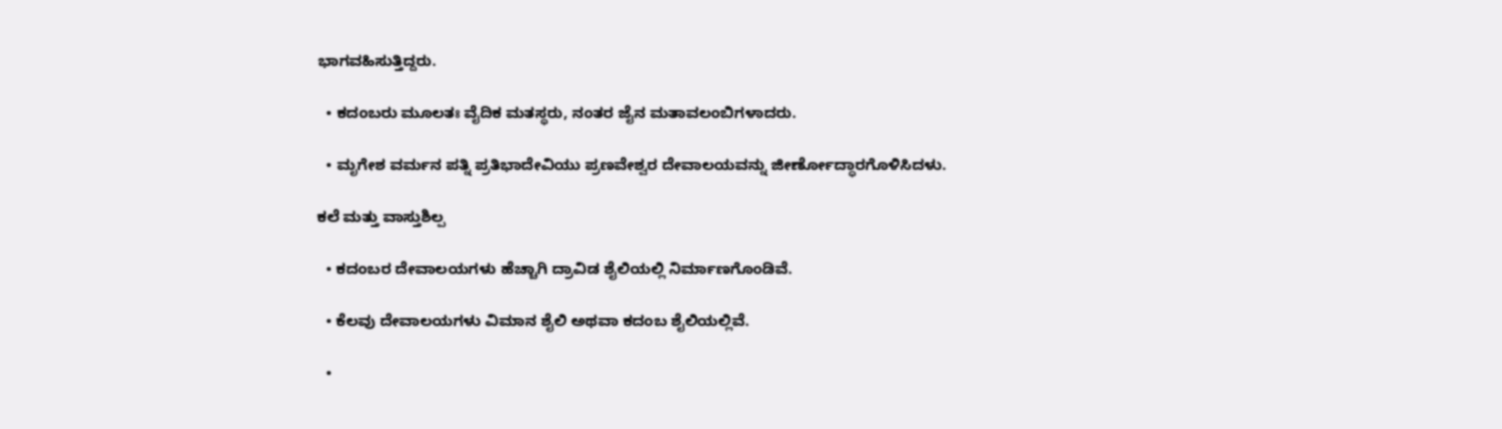ಭಾಗವಹಿಸುತ್ತಿದ್ದರು.

  • ಕದಂಬರು ಮೂಲತಃ ವೈದಿಕ ಮತಸ್ಥರು, ನಂತರ ಜೈನ ಮತಾವಲಂಬಿಗಳಾದರು.

  • ಮೃಗೇಶ ವರ್ಮನ ಪತ್ನಿ ಪ್ರತಿಭಾದೇವಿಯು ಪ್ರಣವೇಶ್ವರ ದೇವಾಲಯವನ್ನು ಜೀರ್ಣೋದ್ಧಾರಗೊಳಿಸಿದಳು.

ಕಲೆ ಮತ್ತು ವಾಸ್ತುಶಿಲ್ಪ

  • ಕದಂಬರ ದೇವಾಲಯಗಳು ಹೆಚ್ಚಾಗಿ ದ್ರಾವಿಡ ಶೈಲಿಯಲ್ಲಿ ನಿರ್ಮಾಣಗೊಂಡಿವೆ.

  • ಕೆಲವು ದೇವಾಲಯಗಳು ವಿಮಾನ ಶೈಲಿ ಅಥವಾ ಕದಂಬ ಶೈಲಿಯಲ್ಲಿವೆ.

  •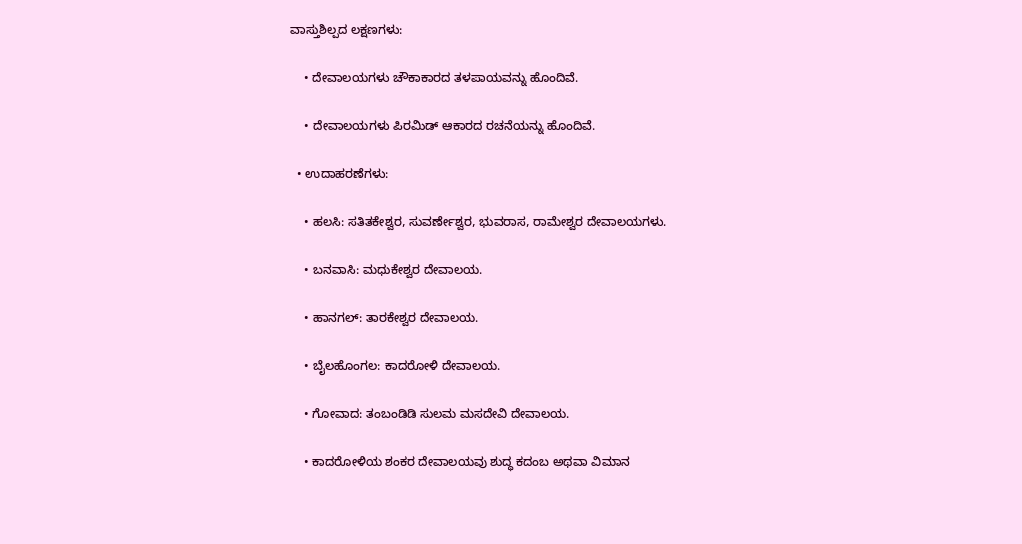ವಾಸ್ತುಶಿಲ್ಪದ ಲಕ್ಷಣಗಳು:

    • ದೇವಾಲಯಗಳು ಚೌಕಾಕಾರದ ತಳಪಾಯವನ್ನು ಹೊಂದಿವೆ.

    • ದೇವಾಲಯಗಳು ಪಿರಮಿಡ್ ಆಕಾರದ ರಚನೆಯನ್ನು ಹೊಂದಿವೆ.

  • ಉದಾಹರಣೆಗಳು:

    • ಹಲಸಿ: ಸತಿತಕೇಶ್ವರ, ಸುವರ್ಣೇಶ್ವರ, ಭುವರಾಸ, ರಾಮೇಶ್ವರ ದೇವಾಲಯಗಳು.

    • ಬನವಾಸಿ: ಮಧುಕೇಶ್ವರ ದೇವಾಲಯ.

    • ಹಾನಗಲ್: ತಾರಕೇಶ್ವರ ದೇವಾಲಯ.

    • ಬೈಲಹೊಂಗಲ: ಕಾದರೋಳಿ ದೇವಾಲಯ.

    • ಗೋವಾದ: ತಂಬಂಡಿಡಿ ಸುಲಮ ಮಸದೇವಿ ದೇವಾಲಯ.

    • ಕಾದರೋಳಿಯ ಶಂಕರ ದೇವಾಲಯವು ಶುದ್ಧ ಕದಂಬ ಅಥವಾ ವಿಮಾನ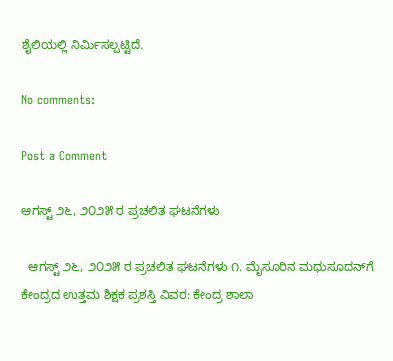ಶೈಲಿಯಲ್ಲಿ ನಿರ್ಮಿಸಲ್ಪಟ್ಟಿದೆ.

No comments:

Post a Comment

ಆಗಸ್ಟ್ ೨೬, ೨೦೨೫ ರ ಪ್ರಚಲಿತ ಘಟನೆಗಳು

  ಆಗಸ್ಟ್ ೨೬, ೨೦೨೫ ರ ಪ್ರಚಲಿತ ಘಟನೆಗಳು ೧. ಮೈಸೂರಿನ ಮಧುಸೂದನ್‌ಗೆ ಕೇಂದ್ರದ ಉತ್ತಮ ಶಿಕ್ಷಕ ಪ್ರಶಸ್ತಿ ವಿವರ: ಕೇಂದ್ರ ಶಾಲಾ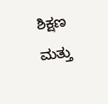ಶಿಕ್ಷಣ ಮತ್ತು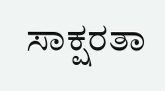ಸಾಕ್ಷರತಾ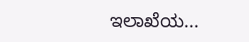ಇಲಾಖೆಯ...